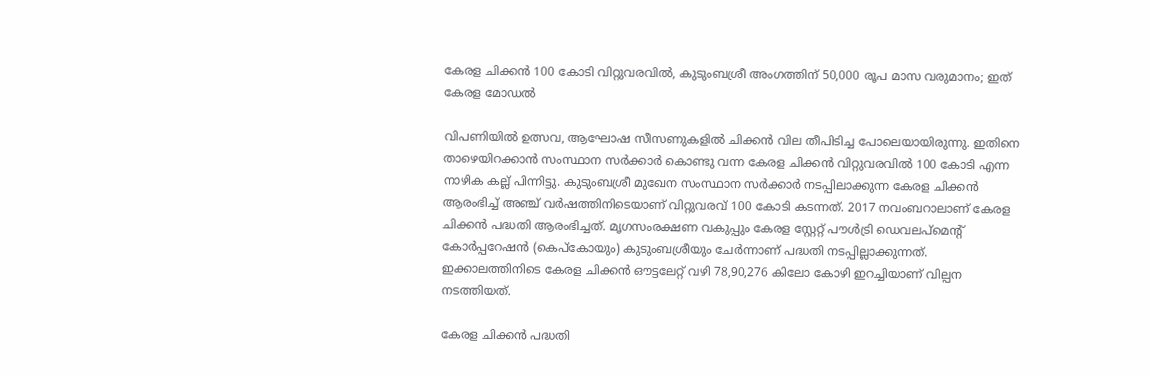കേരള ചിക്കൻ 100 കോടി വിറ്റുവരവിൽ, കുടുംബശ്രീ അംഗത്തിന് 50,000 രൂപ മാസ വരുമാനം; ഇത് കേരള മോഡൽ

വിപണിയിൽ ഉത്സവ, ആഘോഷ സീസണുകളിൽ ചിക്കൻ വില തീപിടിച്ച പോലെയായിരുന്നു. ഇതിനെ താഴെയിറക്കാൻ സംസ്ഥാന സർക്കാർ കൊണ്ടു വന്ന കേരള ചിക്കൻ വിറ്റുവരവിൽ 100 കോടി എന്ന നാഴിക കല്ല് പിന്നിട്ടു. കുടുംബശ്രീ മുഖേന സംസ്ഥാന സർക്കാർ നടപ്പിലാക്കുന്ന കേരള ചിക്കൻ ആരംഭിച്ച് അഞ്ച് വർഷത്തിനിടെയാണ് വിറ്റുവരവ് 100 കോ‌ടി കടന്നത്. 2017 നവംബറാലാണ് കേരള ചിക്കന്‍ പദ്ധതി ആരംഭിച്ചത്. മൃഗസംരക്ഷണ വകുപ്പും കേരള സ്റ്റേറ്റ് പൗള്‍ട്രി ഡെവലപ്മെന്റ് കോര്‍പ്പറേഷൻ (കെപ്കോയും) കുടുംബശ്രീയും ചേര്‍ന്നാണ് പദ്ധതി നടപ്പില്ലാക്കുന്നത്. ഇക്കാലത്തിനിടെ കേരള ചിക്കന്‍ ഔട്ടലേറ്റ് വഴി 78,90,276 കിലോ കോഴി ഇറച്ചിയാണ് വില്പന നടത്തിയത്.

കേരള ചിക്കൻ പദ്ധതി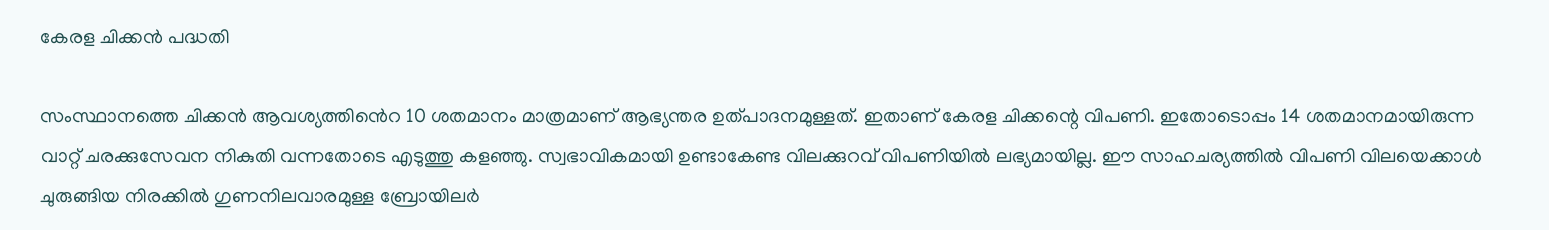കേരള ചിക്കൻ പദ്ധതി

സംസ്ഥാനത്തെ ചിക്കൻ ആവശ്യത്തിൻെറ 10 ശതമാനം മാത്രമാണ് ആഭ്യന്തര ഉത്പാദനമുള്ളത്. ഇതാണ് കേരള ചിക്കന്റെ വിപണി. ഇതോടൊപ്പം 14 ശതമാനമായിരുന്ന വാറ്റ് ചരക്കുസേവന നികുതി വന്നതോടെ എടുത്തു കളഞ്ഞു. സ്വഭാവികമായി ഉണ്ടാകേണ്ട വിലക്കുറവ് വിപണിയിൽ ലഭ്യമായില്ല. ഈ സാഹചര്യത്തിൽ വിപണി വിലയെക്കാള്‍ ചുരുങ്ങിയ നിരക്കിൽ ഗുണനിലവാരമുള്ള ബ്രോയിലര്‍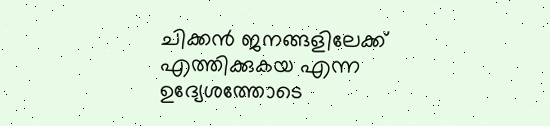ചിക്കന്‍ ജനങ്ങളിലേക്ക് എത്തിക്കുകയ എന്ന ഉദ്യേശത്തോടെ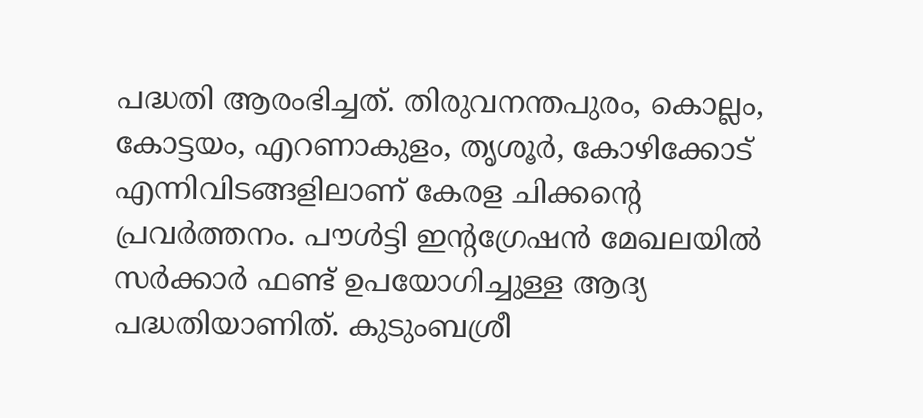പദ്ധതി ആരംഭിച്ചത്. തിരുവനന്തപുരം, കൊല്ലം, കോട്ടയം, എറണാകുളം, തൃശൂര്‍, കോഴിക്കോട് എന്നിവിടങ്ങളിലാണ് കേരള ചിക്കന്റെ പ്രവര്‍ത്തനം. പൗള്‍ട്ടി ഇന്റഗ്രേഷന്‍ മേഖലയില്‍ സര്‍ക്കാര്‍ ഫണ്ട് ഉപയോഗിച്ചുള്ള ആദ്യ പദ്ധതിയാണിത്. കുടുംബശ്രീ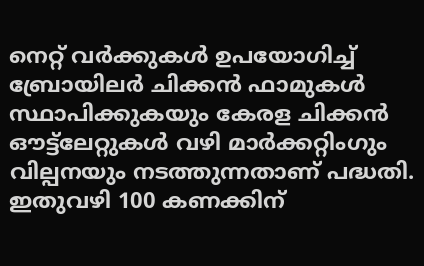നെറ്റ് വര്‍ക്കുകള്‍ ഉപയോഗിച്ച് ബ്രോയിലര്‍ ചിക്കന്‍ ഫാമുകള്‍ സ്ഥാപിക്കുകയും കേരള ചിക്കന്‍ ഔട്ട്‌ലേറ്റുകള്‍ വഴി മാര്‍ക്കറ്റിംഗും വില്പനയും നടത്തുന്നതാണ് പദ്ധതി. ഇതുവഴി 100 കണക്കിന്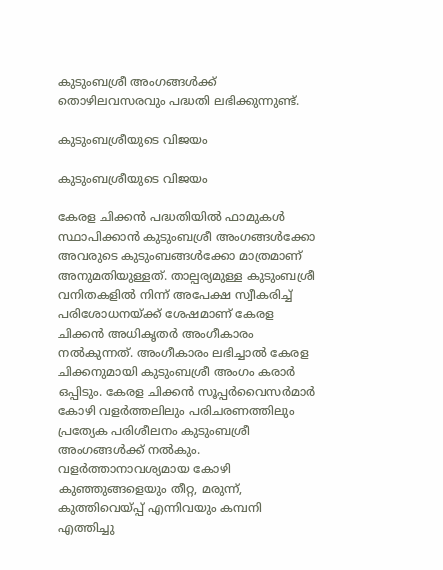കുടുംബശ്രീ അംഗങ്ങൾക്ക് തൊഴിലവസരവും പദ്ധതി ലഭിക്കുന്നുണ്ട്.

കുടുംബശ്രീയുടെ വിജയം

കുടുംബശ്രീയുടെ വിജയം

കേരള ചിക്കന്‍ പദ്ധതിയില്‍ ഫാമുകള്‍ സ്ഥാപിക്കാന്‍ കുടുംബശ്രീ അംഗങ്ങള്‍ക്കോ അവരുടെ കുടുംബങ്ങള്‍ക്കോ മാത്രമാണ് അനുമതിയുള്ളത്. താല്പര്യമുള്ള കുടുംബശ്രീ വനിതകളിൽ നിന്ന് അപേക്ഷ സ്വീകരിച്ച് പരിശോധനയ്ക്ക് ശേഷമാണ് കേരള ചിക്കൻ അധികൃതർ അംഗീകാരം നൽകുന്നത്. അംഗീകാരം ലഭിച്ചാൽ കേരള ചിക്കനുമായി കുടുംബശ്രീ അംഗം കരാര്‍ ഒപ്പിടും. കേരള ചിക്കൻ സൂപ്പര്‍വൈസര്‍മാര്‍ കോഴി വളർത്തലിലും പരിചരണത്തിലും പ്രത്യേക പരിശീലനം കുടുംബശ്രീ അംഗങ്ങൾക്ക് നൽകും. വളർത്താനാവശ്യമായ കോഴി കുഞ്ഞുങ്ങളെയും തീറ്റ, മരുന്ന്, കുത്തിവെയ്പ്പ് എന്നിവയും കമ്പനി എത്തിച്ചു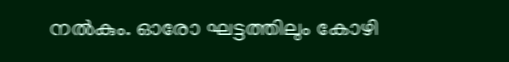നൽകും. ഓരോ ഘട്ടത്തിലും കോഴി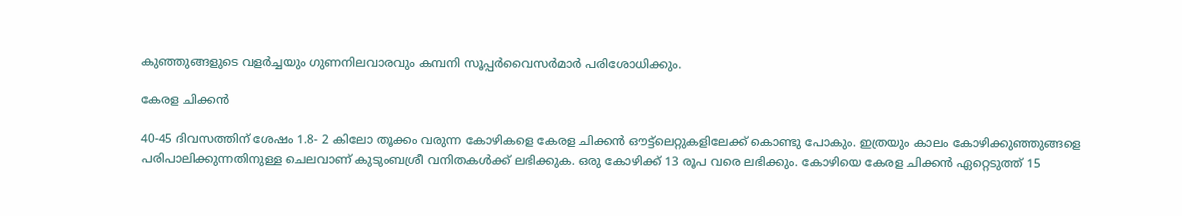കുഞ്ഞുങ്ങളുടെ വളര്‍ച്ചയും ഗുണനിലവാരവും കമ്പനി സൂപ്പര്‍വൈസര്‍മാര്‍ പരിശോധിക്കും.

കേരള ചിക്കന്‍

40-45 ദിവസത്തിന് ശേഷം 1.8- 2 കിലോ തൂക്കം വരുന്ന കോഴികളെ കേരള ചിക്കന്‍ ഔട്ട്‌ലെറ്റുകളിലേക്ക് കൊണ്ടു പോകും. ഇത്രയും കാലം കോഴിക്കുഞ്ഞുങ്ങളെ പരിപാലിക്കുന്നതിനുള്ള ചെലവാണ് കുടുംബശ്രീ വനിതകള്‍ക്ക് ലഭിക്കുക. ഒരു കോഴിക്ക് 13 രൂപ വരെ ലഭിക്കും. കോഴിയെ കേരള ചിക്കൻ ഏറ്റെടുത്ത് 15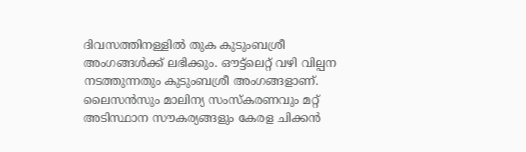ദിവസത്തിനള്ളില്‍ തുക കുടുംബശ്രീ അംഗങ്ങൾക്ക് ലഭിക്കും. ഔട്ട്‌ലെറ്റ് വഴി വില്പന നടത്തുന്നതും കുടുംബശ്രീ അംഗങ്ങളാണ്. ലൈസന്‍സും മാലിന്യ സംസ്‌കരണവും മറ്റ് അടിസ്ഥാന സൗകര്യങ്ങളും കേരള ചിക്കൻ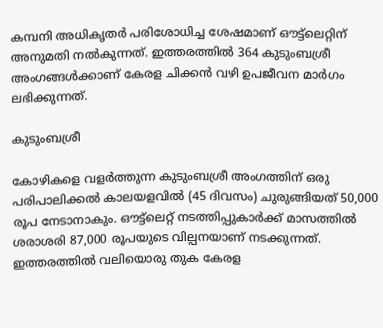കമ്പനി അധികൃതര്‍ പരിശോധിച്ച ശേഷമാണ് ഔട്ട്ലെറ്റിന് അനുമതി നൽകുന്നത്. ഇത്തരത്തിൽ 364 കുടുംബശ്രീ അംഗങ്ങൾക്കാണ് കേരള ചിക്കൻ വഴി ഉപജീവന മാർഗം ലഭിക്കുന്നത്.

കുടുംബശ്രീ

കോഴികളെ വളർത്തുന്ന കുടുംബശ്രീ അംഗത്തിന് ഒരു പരിപാലിക്കല്‍ കാലയളവില്‍ (45 ദിവസം) ചുരുങ്ങിയത് 50,000 രൂപ നേടാനാകും. ഔട്ട്‌ലെറ്റ് നടത്തിപ്പുകാര്‍ക്ക് മാസത്തിൽ ശരാശരി 87,000 രൂപയുടെ വില്പനയാണ് നടക്കുന്നത്. ഇത്തരത്തിൽ വലിയൊരു തുക കേരള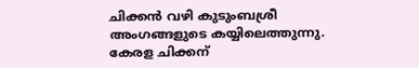ചിക്കൻ വഴി കുടുംബശ്രീ അംഗങ്ങളുടെ കയ്യിലെത്തുന്നു. കേരള ചിക്കന്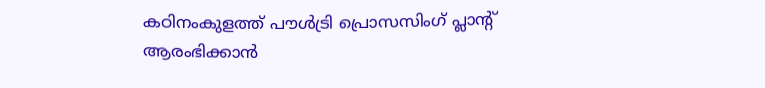കഠിനംകുളത്ത് പൗള്‍ട്രി പ്രൊസസിംഗ് പ്ലാന്റ് ആരംഭിക്കാന്‍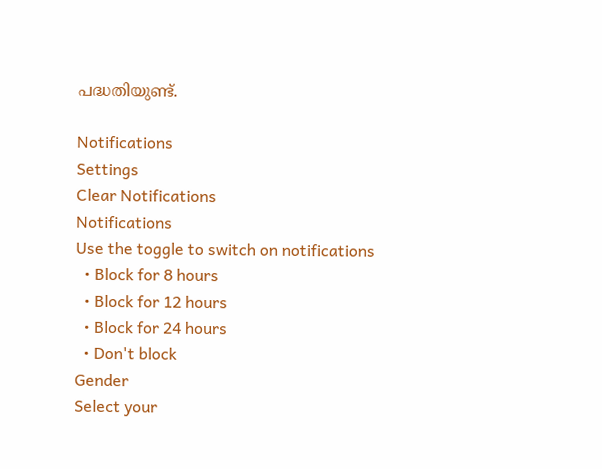പദ്ധതിയുണ്ട്.

Notifications
Settings
Clear Notifications
Notifications
Use the toggle to switch on notifications
  • Block for 8 hours
  • Block for 12 hours
  • Block for 24 hours
  • Don't block
Gender
Select your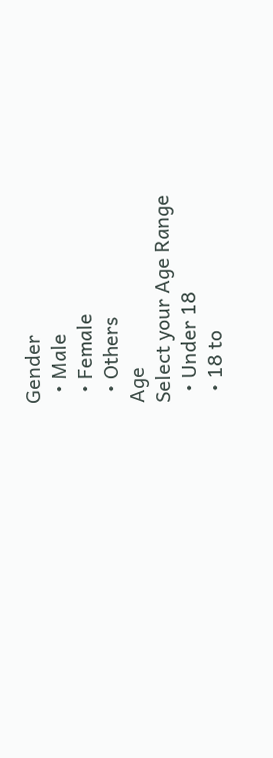Gender
  • Male
  • Female
  • Others
Age
Select your Age Range
  • Under 18
  • 18 to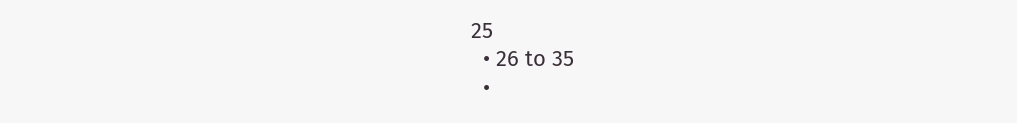25
  • 26 to 35
  •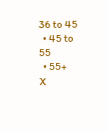36 to 45
  • 45 to 55
  • 55+
X